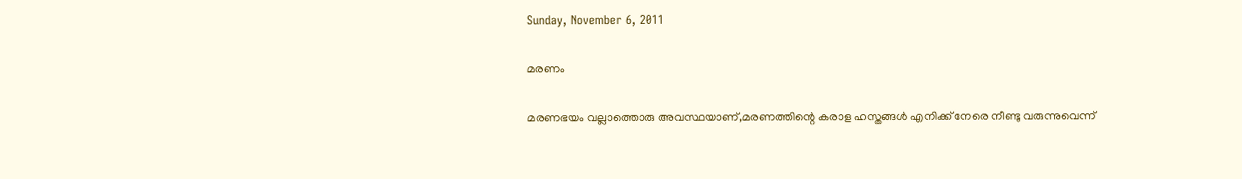Sunday, November 6, 2011

മരണം

മരണഭയം വല്ലാത്തൊരു അവസ്ഥയാണ്,മരണത്തിന്റെ കരാള ഹസ്തങ്ങള്‍ എനിക്ക് നേരെ നീണ്ടു വരുന്നുവെന്ന്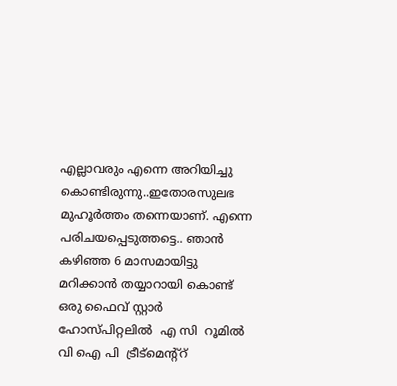എല്ലാവരും എന്നെ അറിയിച്ചു കൊണ്ടിരുന്നു..ഇതോരസുലഭ മുഹൂര്‍ത്തം തന്നെയാണ്. എന്നെ പരിചയപ്പെടുത്തട്ടെ.. ഞാന്‍ കഴിഞ്ഞ 6 മാസമായിട്ടു   മറിക്കാന്‍ തയ്യാറായി കൊണ്ട് ഒരു ഫൈവ് സ്റ്റാര്‍ ഹോസ്പിറ്റലില്‍  എ സി  റൂമില്‍  വി ഐ പി  ട്രീട്മെന്റ്റ്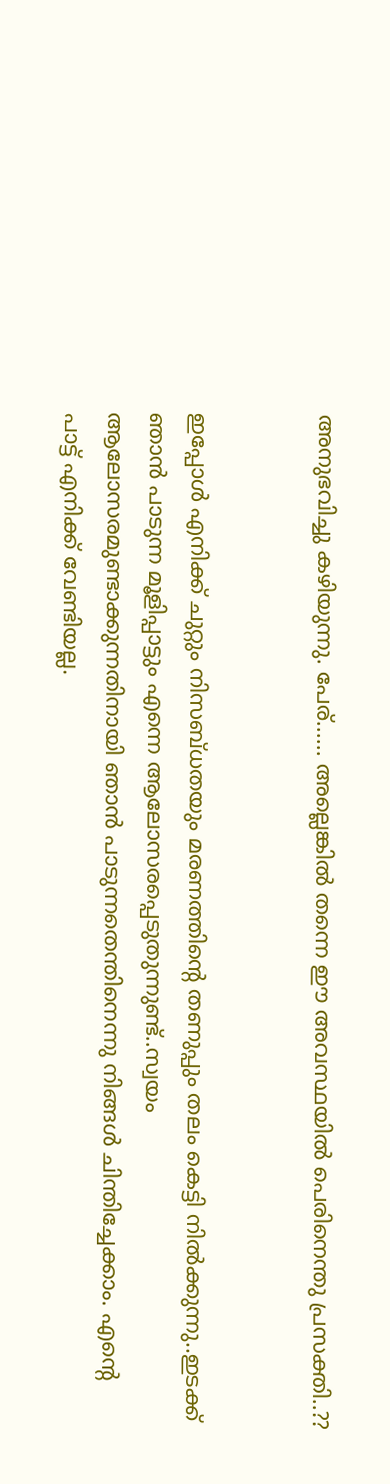അനുഭവിച്ചു കഴിയുന്നു. പേര്...... അല്ലെങ്കില്‍ തന്നെ ഈ അവസ്ഥയില്‍ പെരിനെന്തു പ്രസക്തി..??


ഇപ്പോള്‍ എനിക്ക് ചുറ്റും നിസബ്ധതയും മരണത്തിന്റെ തണുപ്പും തലം കെട്ടി നില്‍ക്കുന്നു..ഇടക്ക് ഞാന്‍ പാടുന്ന മൂളിപ്പാട്ടും എന്നെ ആലോസരപ്പെടുതുന്നുണ്ട്..സ്വയം ആലോസരമുണ്ടാക്കുന്നതിനായി ഞാന്‍ പാടുന്നതെന്തിനെന്നു നിങ്ങള്‍ ചിന്തിച്ചേക്കാം. എന്റെ  പാട്ട് എനിക്ക് വേണ്ടിയല്ല.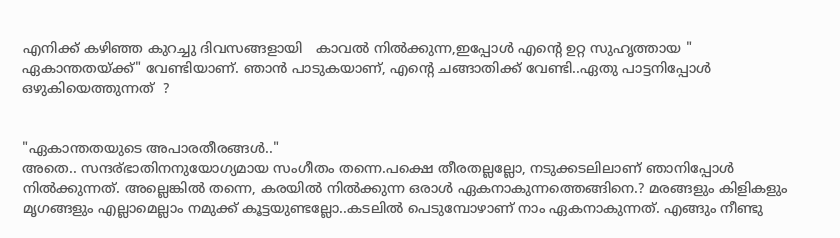എനിക്ക് കഴിഞ്ഞ കുറച്ചു ദിവസങ്ങളായി   കാവല്‍ നില്‍ക്കുന്ന,ഇപ്പോള്‍ എന്റെ ഉറ്റ സുഹൃത്തായ " ഏകാന്തതയ്ക്ക്" വേണ്ടിയാണ്. ഞാന്‍ പാടുകയാണ്, എന്റെ ചങ്ങാതിക്ക് വേണ്ടി..ഏതു പാട്ടനിപ്പോള്‍ ഒഴുകിയെത്തുന്നത്  ?


"ഏകാന്തതയുടെ അപാരതീരങ്ങള്‍.."
അതെ.. സന്ദര്ഭാതിനനുയോഗ്യമായ സംഗീതം തന്നെ.പക്ഷെ തീരതല്ലല്ലോ, നടുക്കടലിലാണ് ഞാനിപ്പോള്‍ നില്‍ക്കുന്നത്. അല്ലെങ്കില്‍ തന്നെ, കരയില്‍ നില്‍ക്കുന്ന ഒരാള്‍ ഏകനാകുന്നത്തെങ്ങിനെ.? മരങ്ങളും കിളികളും മൃഗങ്ങളും എല്ലാമെല്ലാം നമുക്ക് കൂട്ടയുണ്ടല്ലോ..കടലില്‍ പെടുമ്പോഴാണ് നാം ഏകനാകുന്നത്. എങ്ങും നീണ്ടു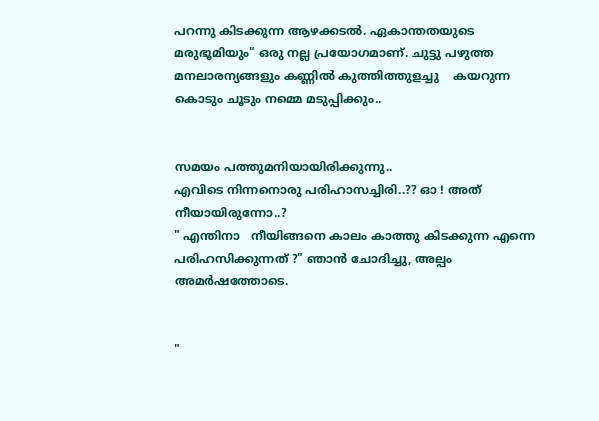പറന്നു കിടക്കുന്ന ആഴക്കടല്‍. ഏകാന്തതയുടെ മരുഭൂമിയും" ഒരു നല്ല പ്രയോഗമാണ്. ചുട്ടു പഴുത്ത മനലാരന്യങ്ങളും കണ്ണില്‍ കുത്തിത്തുളച്ചു    കയറുന്ന കൊടും ചൂടും നമ്മെ മടുപ്പിക്കും..


സമയം പത്തുമനിയായിരിക്കുന്നു..
എവിടെ നിന്നനൊരു പരിഹാസച്ചിരി..?? ഓ ! അത് നീയായിരുന്നോ..?
" എന്തിനാ   നീയിങ്ങനെ കാലം കാത്തു കിടക്കുന്ന എന്നെ പരിഹസിക്കുന്നത് ?" ഞാന്‍ ചോദിച്ചു, അല്പം അമര്‍ഷത്തോടെ.


"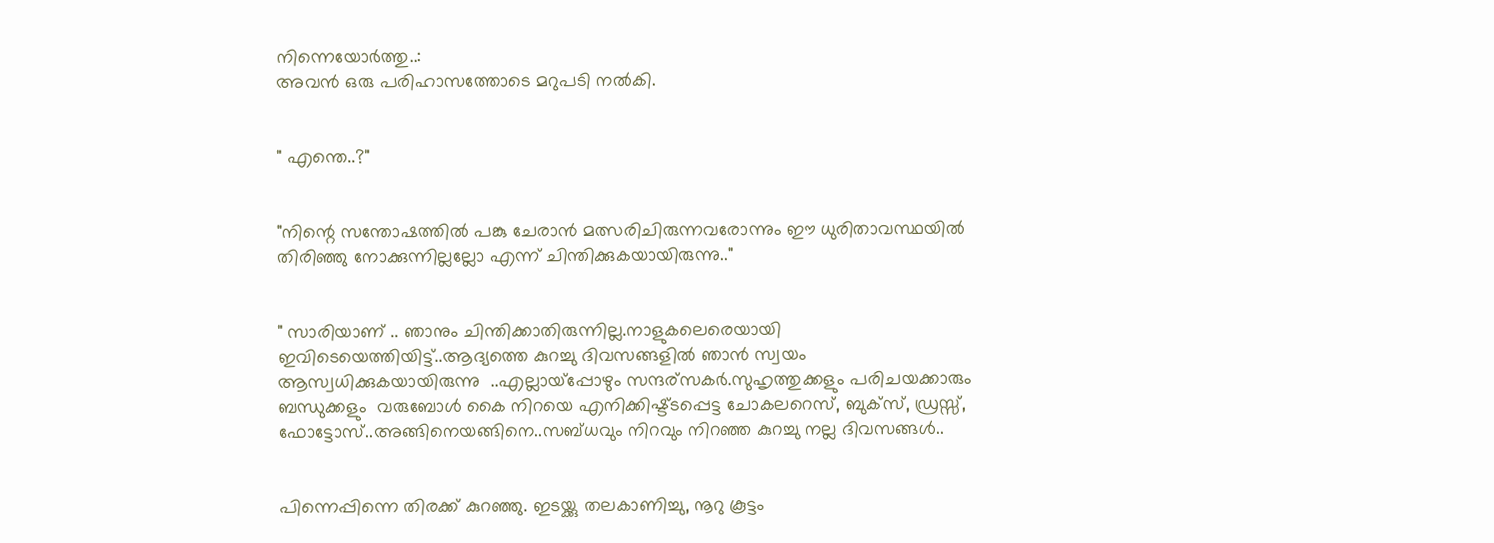നിന്നെയോര്‍ത്തു..:
അവന്‍ ഒരു പരിഹാസത്തോടെ മറുപടി നല്‍കി.


" എന്തെ..?"


"നിന്റെ സന്തോഷത്തില്‍ പങ്കു ചേരാന്‍ മത്സരിചിരുന്നവരോന്നും ഈ ധുരിതാവസ്ഥയില്‍ തിരിഞ്ഞു നോക്കുന്നില്ലല്ലോ എന്ന് ചിന്തിക്കുകയായിരുന്നു.."


" സാരിയാണ് .. ഞാനും ചിന്തിക്കാതിരുന്നില്ല.നാളുകലെരെയായി ഇവിടെയെത്തിയിട്ട്..ആദ്യത്തെ കുറച്ചു ദിവസങ്ങളില്‍ ഞാന്‍ സ്വയം ആസ്വധിക്കുകയായിരുന്നു  ..എല്ലായ്പ്പോഴും സന്ദര്സകര്‍.സുഹൃത്തുക്കളും പരിചയക്കാരും ബന്ധുക്കളും  വരുബോള്‍ കൈ നിറയെ എനിക്കിഷ്ട്ടപ്പെട്ട ചോകലറെസ്, ബുക്സ്, ഡ്രസ്സ്‌, ഫോട്ടോസ്..അങ്ങിനെയങ്ങിനെ..സബ്ധവും നിറവും നിറഞ്ഞ കുറച്ചു നല്ല ദിവസങ്ങള്‍..


പിന്നെപ്പിന്നെ തിരക്ക് കുറഞ്ഞു. ഇടയ്ക്കു തലകാണിച്ചു, നൂറു കൂട്ടം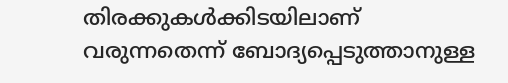തിരക്കുകള്‍ക്കിടയിലാണ് വരുന്നതെന്ന് ബോദ്യപ്പെടുത്താനുള്ള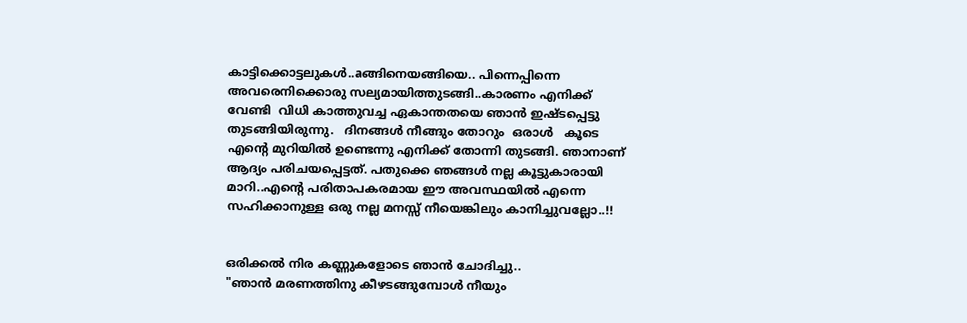കാട്ടിക്കൊട്ടലുകള്‍..aങ്ങിനെയങ്ങിയെ.. പിന്നെപ്പിന്നെ അവരെനിക്കൊരു സല്യമായിത്തുടങ്ങി..കാരണം എനിക്ക് വേണ്ടി  വിധി കാത്തുവച്ച ഏകാന്തതയെ ഞാന്‍ ഇഷ്ടപ്പെട്ടു തുടങ്ങിയിരുന്നു.   ദിനങ്ങള്‍ നീങ്ങും തോറും  ഒരാള്‍   കൂടെ എന്റെ മുറിയില്‍ ഉണ്ടെന്നു എനിക്ക് തോന്നി തുടങ്ങി. ഞാനാണ് ആദ്യം പരിചയപ്പെട്ടത്‌. പതുക്കെ ഞങ്ങള്‍ നല്ല കൂട്ടുകാരായി മാറി..എന്റെ പരിതാപകരമായ ഈ അവസ്ഥയില്‍ എന്നെ സഹിക്കാനുള്ള ഒരു നല്ല മനസ്സ് നീയെങ്കിലും കാനിച്ചുവല്ലോ..!!


ഒരിക്കല്‍ നിര കണ്ണുകളോടെ ഞാന്‍ ചോദിച്ചു..
"ഞാന്‍ മരണത്തിനു കീഴടങ്ങുമ്പോള്‍ നീയും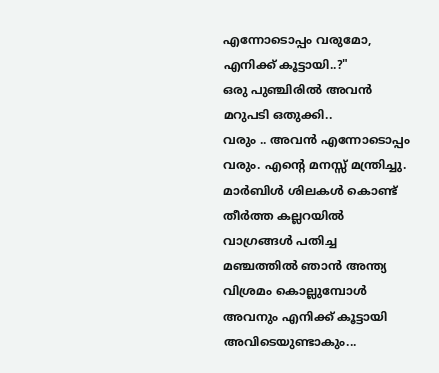എന്നോടൊപ്പം വരുമോ, എനിക്ക് കൂട്ടായി..?"
ഒരു പുഞ്ചിരില്‍ അവന്‍ മറുപടി ഒതുക്കി..
വരും .. അവന്‍ എന്നോടൊപ്പം വരും. എന്റെ മനസ്സ് മന്ത്രിച്ചു. മാര്‍ബിള്‍ ശിലകള്‍ കൊണ്ട് തീര്‍ത്ത കല്ലറയില്‍ വാഗ്രങ്ങള്‍ പതിച്ച മഞ്ചത്തില്‍ ഞാന്‍ അന്ത്യ വിശ്രമം കൊല്ലുമ്പോള്‍ അവനും എനിക്ക് കൂട്ടായി അവിടെയുണ്ടാകും...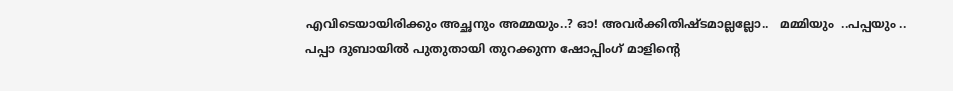എവിടെയായിരിക്കും അച്ഛനും അമ്മയും..? ഓ! അവര്‍ക്കിതിഷ്ടമാല്ലല്ലോ..   മമ്മിയും  ..പപ്പയും ..
പപ്പാ ദുബായില്‍ പുതുതായി തുറക്കുന്ന ഷോപ്പിംഗ്‌ മാളിന്റെ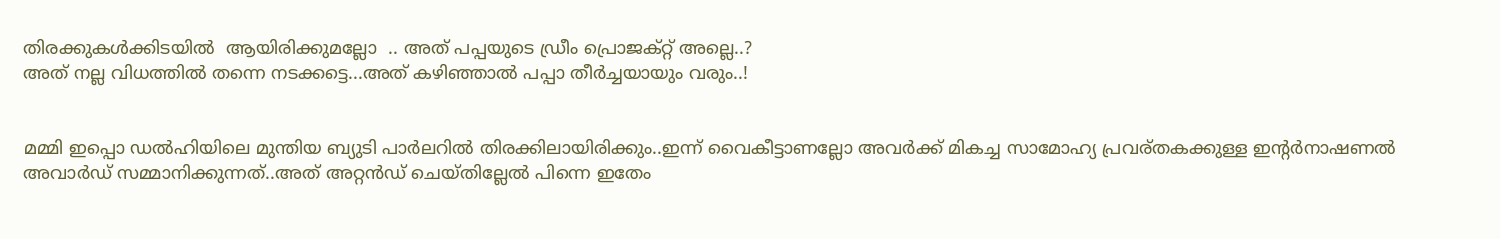തിരക്കുകള്‍ക്കിടയില്‍  ആയിരിക്കുമല്ലോ  .. അത് പപ്പയുടെ ഡ്രീം പ്രൊജക്റ്റ്‌ അല്ലെ..?
അത് നല്ല വിധത്തില്‍ തന്നെ നടക്കട്ടെ...അത് കഴിഞ്ഞാല്‍ പപ്പാ തീര്‍ച്ചയായും വരും..!


മമ്മി ഇപ്പൊ ഡല്‍ഹിയിലെ മുന്തിയ ബ്യുടി പാര്‍ലറില്‍ തിരക്കിലായിരിക്കും..ഇന്ന് വൈകീട്ടാണല്ലോ അവര്‍ക്ക് മികച്ച സാമോഹ്യ പ്രവര്തകക്കുള്ള ഇന്റര്‍നാഷണല്‍ അവാര്‍ഡ്‌ സമ്മാനിക്കുന്നത്..അത് അറ്റന്‍ഡ് ചെയ്തില്ലേല്‍ പിന്നെ ഇതേം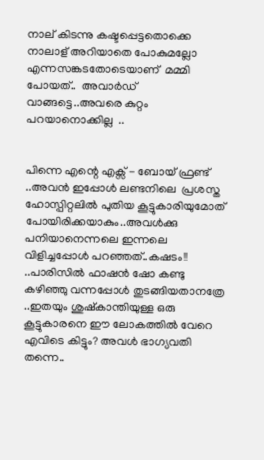നാല് കിടന്നു കഷ്ടപ്പെട്ടതൊക്കെ നാലാള് അറിയാതെ പോകുമല്ലോ എന്നസങ്കടതോടെയാണ്  മമ്മി പോയത്..  അവാര്‍ഡ്‌ വാങ്ങട്ടെ..അവരെ കുറ്റം പറയാനൊക്കില്ല  ..


പിന്നെ എന്റെ എക്സ് - ബോയ്‌ ഫ്രണ്ട് ..അവന്‍ ഇപ്പോള്‍ ലണ്ടനിലെ  പ്രശസ്ത  ഹോസ്പിറ്റലില്‍ പുതിയ കൂട്ടുകാരിയുമോത് പോയിരിക്കയാകും..അവള്‍ക്കു പനിയാനെന്നലെ ഇന്നലെ വിളിച്ചപ്പോള്‍ പറഞ്ഞത്..കഷടം!! ..പാരിസില്‍ ഫാഷന്‍ ഷോ കണ്ടു കഴിഞ്ഞു വന്നപ്പോള്‍ തുടങ്ങിയതാനത്രേ ..ഇതയും ശുഷ്കാന്തിയുള്ള ഒരു കൂട്ടുകാരനെ ഈ ലോകത്തില്‍ വേറെ എവിടെ കിട്ടും? അവള്‍ ഭാഗ്യവതി തന്നെ..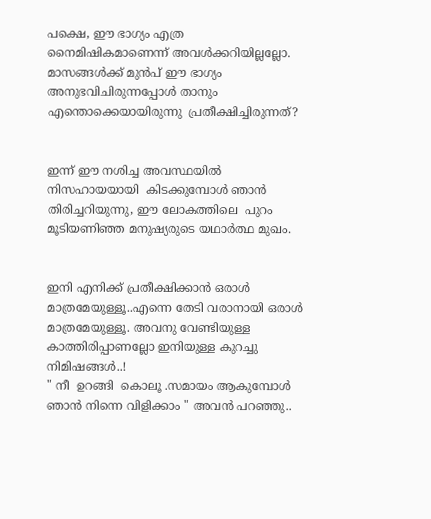പക്ഷെ, ഈ ഭാഗ്യം എത്ര നൈമിഷികമാണെന്ന് അവള്‍ക്കറിയില്ലല്ലോ. മാസങ്ങള്‍ക്ക് മുന്‍പ് ഈ ഭാഗ്യം അനുഭവിചിരുന്നപ്പോള്‍ താനും എന്തൊക്കെയായിരുന്നു  പ്രതീക്ഷിച്ചിരുന്നത്?


ഇന്ന് ഈ നശിച്ച അവസ്ഥയില്‍ നിസഹായയായി  കിടക്കുമ്പോള്‍ ഞാന്‍ തിരിച്ചറിയുന്നു, ഈ ലോകത്തിലെ  പുറം മൂടിയണിഞ്ഞ മനുഷ്യരുടെ യഥാര്‍ത്ഥ മുഖം.


ഇനി എനിക്ക് പ്രതീക്ഷിക്കാന്‍ ഒരാള്‍ മാത്രമേയുള്ളൂ..എന്നെ തേടി വരാനായി ഒരാള്‍ മാത്രമേയുള്ളൂ. അവനു വേണ്ടിയുള്ള കാത്തിരിപ്പാണല്ലോ ഇനിയുള്ള കുറച്ചു നിമിഷങ്ങള്‍..!
" നീ  ഉറങ്ങി  കൊലൂ .സമായം ആകുമ്പോള്‍ ഞാന്‍ നിന്നെ വിളിക്കാം " അവന്‍ പറഞ്ഞു..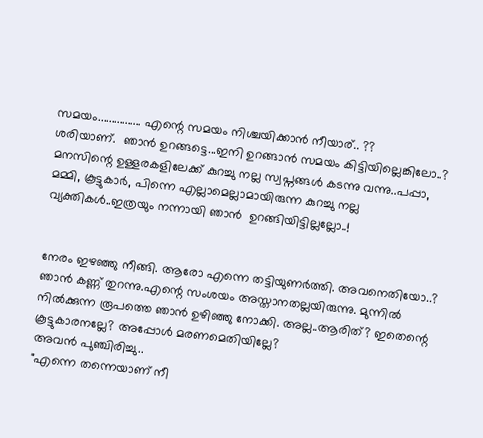സമയം................ എന്റെ സമയം നിശ്ചയിക്കാന്‍ നീയാര്.. ??
ശരിയാണ്.  ഞാന്‍ ഉറങ്ങട്ടെ...ഇനി ഉറങ്ങാന്‍ സമയം കിട്ടിയില്ലെങ്കിലോ..? മനസിന്റെ ഉള്ളരകളിലേക്ക് കുറച്ചു നല്ല സ്വപ്നങ്ങള്‍ കടന്നു വന്നു..പപ്പാ, മമ്മി, കൂട്ടുകാര്‍, പിന്നെ എല്ലാമെല്ലാമായിരുന്ന കുറച്ചു നല്ല വ്യക്തികള്‍..ഇത്രയും നന്നായി ഞാന്‍  ഉറങ്ങിയിട്ടില്ലല്ലോ..!


നേരം ഇഴഞ്ഞു നീങ്ങി. ആരോ എന്നെ തട്ടിയുണര്‍ത്തി. അവനെതിയോ..?
ഞാന്‍ കണ്ണ് തുറന്നു.എന്റെ സംശയം അസ്താനതല്ലയിരുന്നു. മുന്നില്‍ നില്‍ക്കുന്ന രൂപത്തെ ഞാന്‍ ഉഴിഞ്ഞു നോക്കി. അല്ല..ആരിത്? ഇതെന്റെ കൂട്ടുകാരനല്ലേ? അപ്പോള്‍ മരണമെതിയില്ലേ?
അവന്‍ പുഞ്ചിരിച്ചു..
"എന്നെ തന്നെയാണ് നീ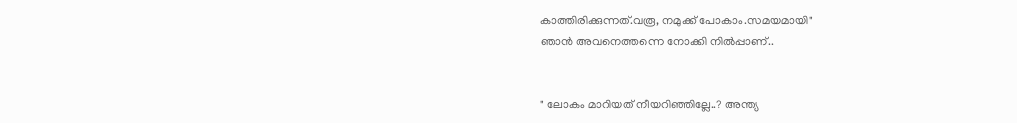കാത്തിരിക്കുന്നത്.വരൂ, നമുക്ക് പോകാം.സമയമായി"
ഞാന്‍ അവനെത്തന്നെ നോക്കി നില്‍പ്പാണ്..


" ലോകം മാറിയത് നീയറിഞ്ഞില്ലേ..? അന്ത്യ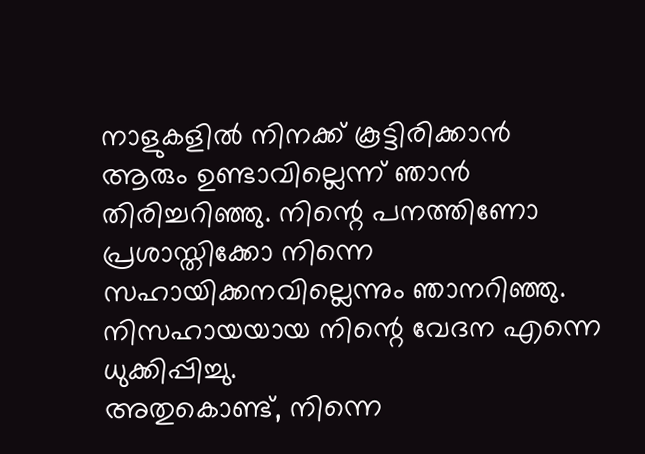നാളുകളില്‍ നിനക്ക് കൂട്ടിരിക്കാന്‍ ആരും ഉണ്ടാവില്ലെന്ന് ഞാന്‍ തിരിച്ചറിഞ്ഞു. നിന്റെ പനത്തിണോ   പ്രശാസ്തിക്കോ നിന്നെ സഹായിക്കനവില്ലെന്നും ഞാനറിഞ്ഞു. നിസഹായയായ നിന്റെ വേദന എന്നെ ധുക്കിപ്പിച്ചു.
അതുകൊണ്ട്, നിന്നെ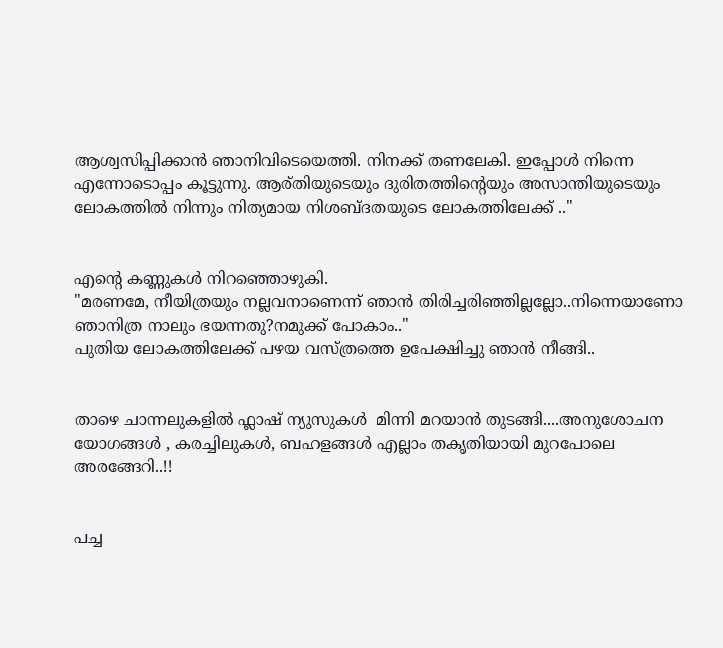ആശ്വസിപ്പിക്കാന്‍ ഞാനിവിടെയെത്തി. നിനക്ക് തണലേകി. ഇപ്പോള്‍ നിന്നെ എന്നോടൊപ്പം കൂട്ടുന്നു. ആര്തിയുടെയും ദുരിതത്തിന്റെയും അസാന്തിയുടെയും ലോകത്തില്‍ നിന്നും നിത്യമായ നിശബ്ദതയുടെ ലോകത്തിലേക്ക്‌ .."


എന്റെ കണ്ണുകള്‍ നിറഞ്ഞൊഴുകി.
"മരണമേ, നീയിത്രയും നല്ലവനാണെന്ന് ഞാന്‍ തിരിച്ചരിഞ്ഞില്ലല്ലോ..നിന്നെയാണോ ഞാനിത്ര നാലും ഭയന്നതു?നമുക്ക് പോകാം.."
പുതിയ ലോകത്തിലേക്ക്‌ പഴയ വസ്ത്രത്തെ ഉപേക്ഷിച്ചു ഞാന്‍ നീങ്ങി..


താഴെ ചാന്നലുകളില്‍ ഫ്ലാഷ് ന്യുസുകള്‍ ‍ മിന്നി മറയാന്‍ തുടങ്ങി....അനുശോചന യോഗങ്ങള്‍ , കരച്ചിലുകള്‍, ബഹളങ്ങള്‍ എല്ലാം തകൃതിയായി മുറപോലെ അരങ്ങേറി..!!


പച്ച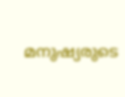മനുഷ്യരുടെ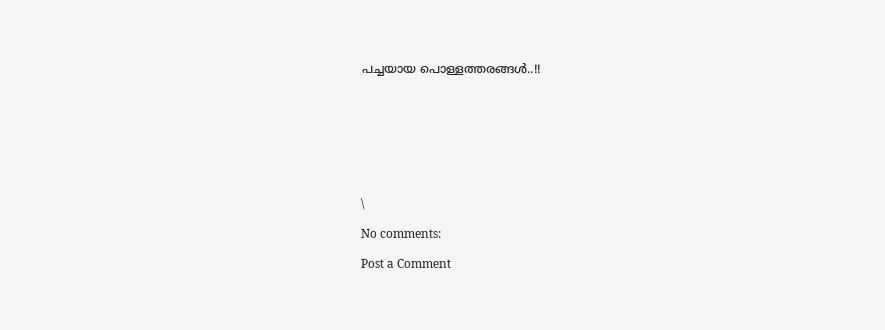പച്ചയായ പൊള്ളത്തരങ്ങള്‍..!!








\

No comments:

Post a Comment